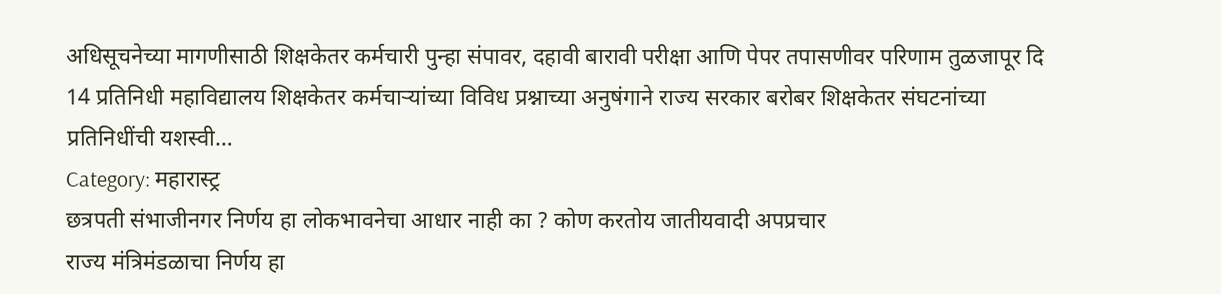अधिसूचनेच्या मागणीसाठी शिक्षकेतर कर्मचारी पुन्हा संपावर, दहावी बारावी परीक्षा आणि पेपर तपासणीवर परिणाम तुळजापूर दि 14 प्रतिनिधी महाविद्यालय शिक्षकेतर कर्मचाऱ्यांच्या विविध प्रश्नाच्या अनुषंगाने राज्य सरकार बरोबर शिक्षकेतर संघटनांच्या प्रतिनिधींची यशस्वी…
Category: महारास्ट्र
छत्रपती संभाजीनगर निर्णय हा लोकभावनेचा आधार नाही का ? कोण करतोय जातीयवादी अपप्रचार
राज्य मंत्रिमंडळाचा निर्णय हा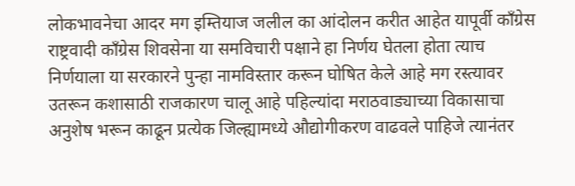लोकभावनेचा आदर मग इम्तियाज जलील का आंदोलन करीत आहेत यापूर्वी काँग्रेस राष्ट्रवादी काँग्रेस शिवसेना या समविचारी पक्षाने हा निर्णय घेतला होता त्याच निर्णयाला या सरकारने पुन्हा नामविस्तार करून घोषित केले आहे मग रस्त्यावर उतरून कशासाठी राजकारण चालू आहे पहिल्यांदा मराठवाड्याच्या विकासाचा अनुशेष भरून काढून प्रत्येक जिल्ह्यामध्ये औद्योगीकरण वाढवले पाहिजे त्यानंतर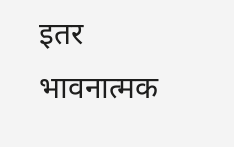इतर भावनात्मक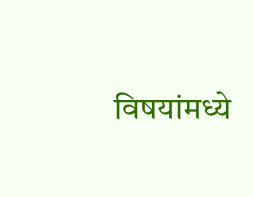विषयांमध्ये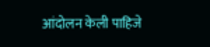आंदोलन केली पाहिजे